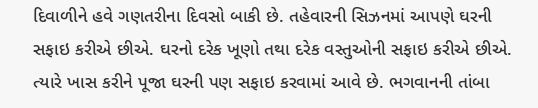દિવાળીને હવે ગણતરીના દિવસો બાકી છે. તહેવારની સિઝનમાં આપણે ઘરની સફાઇ કરીએ છીએ. ઘરનો દરેક ખૂણો તથા દરેક વસ્તુઓની સફાઇ કરીએ છીએ. ત્યારે ખાસ કરીને પૂજા ઘરની પણ સફાઇ કરવામાં આવે છે. ભગવાનની તાંબા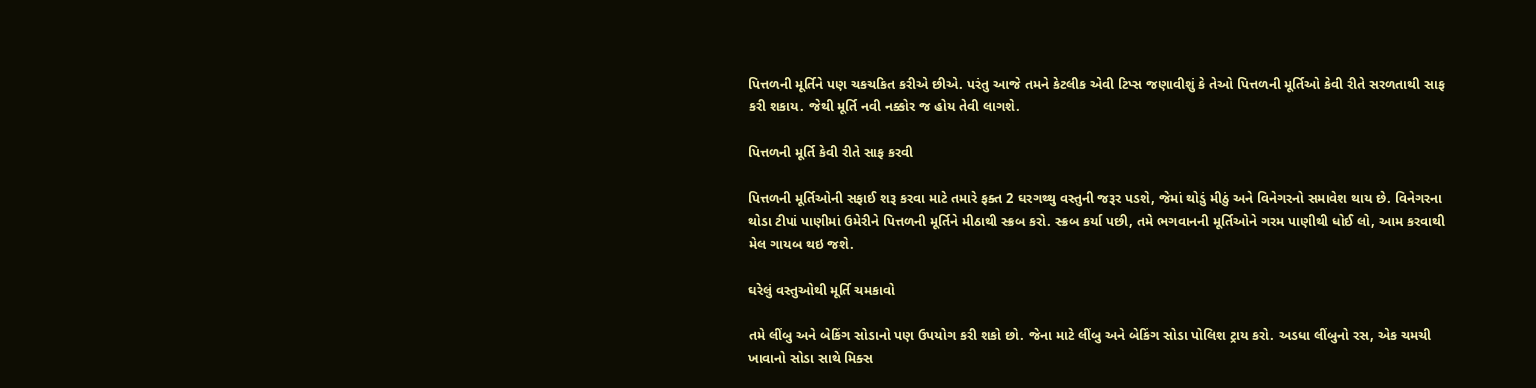પિત્તળની મૂર્તિને પણ ચકચકિત કરીએ છીએ. પરંતુ આજે તમને કેટલીક એવી ટિપ્સ જણાવીશું કે તેઓ પિત્તળની મૂર્તિઓ કેવી રીતે સરળતાથી સાફ કરી શકાય. જેથી મૂર્તિ નવી નક્કોર જ હોય તેવી લાગશે.

પિત્તળની મૂર્તિ કેવી રીતે સાફ કરવી

પિત્તળની મૂર્તિઓની સફાઈ શરૂ કરવા માટે તમારે ફક્ત 2 ઘરગથ્થુ વસ્તુની જરૂર પડશે, જેમાં થોડું મીઠું અને વિનેગરનો સમાવેશ થાય છે. વિનેગરના થોડા ટીપાં પાણીમાં ઉમેરીને પિત્તળની મૂર્તિને મીઠાથી સ્ક્રબ કરો. સ્ક્રબ કર્યા પછી, તમે ભગવાનની મૂર્તિઓને ગરમ પાણીથી ધોઈ લો, આમ કરવાથી મેલ ગાયબ થઇ જશે.

ઘરેલું વસ્તુઓથી મૂર્તિ ચમકાવો

તમે લીંબુ અને બેકિંગ સોડાનો પણ ઉપયોગ કરી શકો છો. જેના માટે લીંબુ અને બેકિંગ સોડા પોલિશ ટ્રાય કરો. અડધા લીંબુનો રસ, એક ચમચી ખાવાનો સોડા સાથે મિક્સ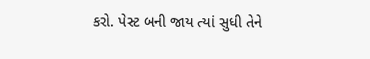કરો. પેસ્ટ બની જાય ત્યાં સુધી તેને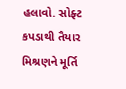હલાવો. સોફ્ટ કપડાથી તૈયાર મિશ્રણને મૂર્તિ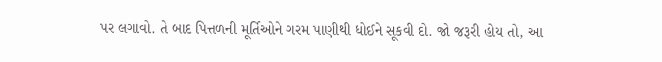પર લગાવો. તે બાદ પિત્તળની મૂર્તિઓને ગરમ પાણીથી ધોઈને સૂકવી દો. જો જરૂરી હોય તો, આ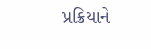પ્રક્રિયાને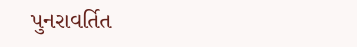પુનરાવર્તિત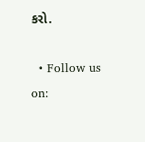કરો.

  • Follow us on: